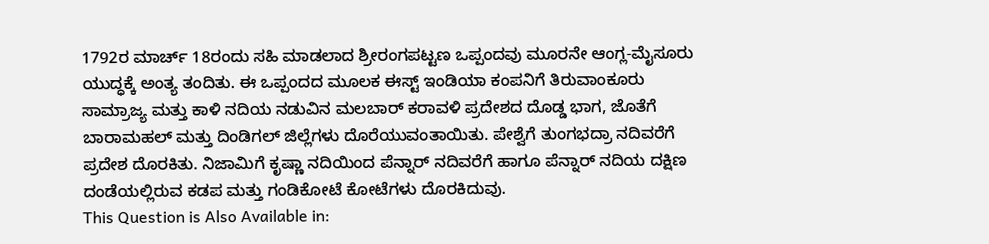1792ರ ಮಾರ್ಚ್ 18ರಂದು ಸಹಿ ಮಾಡಲಾದ ಶ್ರೀರಂಗಪಟ್ಟಣ ಒಪ್ಪಂದವು ಮೂರನೇ ಆಂಗ್ಲ-ಮೈಸೂರು ಯುದ್ಧಕ್ಕೆ ಅಂತ್ಯ ತಂದಿತು. ಈ ಒಪ್ಪಂದದ ಮೂಲಕ ಈಸ್ಟ್ ಇಂಡಿಯಾ ಕಂಪನಿಗೆ ತಿರುವಾಂಕೂರು ಸಾಮ್ರಾಜ್ಯ ಮತ್ತು ಕಾಳಿ ನದಿಯ ನಡುವಿನ ಮಲಬಾರ್ ಕರಾವಳಿ ಪ್ರದೇಶದ ದೊಡ್ಡ ಭಾಗ, ಜೊತೆಗೆ ಬಾರಾಮಹಲ್ ಮತ್ತು ದಿಂಡಿಗಲ್ ಜಿಲ್ಲೆಗಳು ದೊರೆಯುವಂತಾಯಿತು. ಪೇಶ್ವೆಗೆ ತುಂಗಭದ್ರಾ ನದಿವರೆಗೆ ಪ್ರದೇಶ ದೊರಕಿತು. ನಿಜಾಮಿಗೆ ಕೃಷ್ಣಾ ನದಿಯಿಂದ ಪೆನ್ನಾರ್ ನದಿವರೆಗೆ ಹಾಗೂ ಪೆನ್ನಾರ್ ನದಿಯ ದಕ್ಷಿಣ ದಂಡೆಯಲ್ಲಿರುವ ಕಡಪ ಮತ್ತು ಗಂಡಿಕೋಟೆ ಕೋಟೆಗಳು ದೊರಕಿದುವು.
This Question is Also Available in: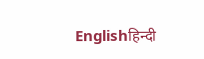Englishहिन्दी